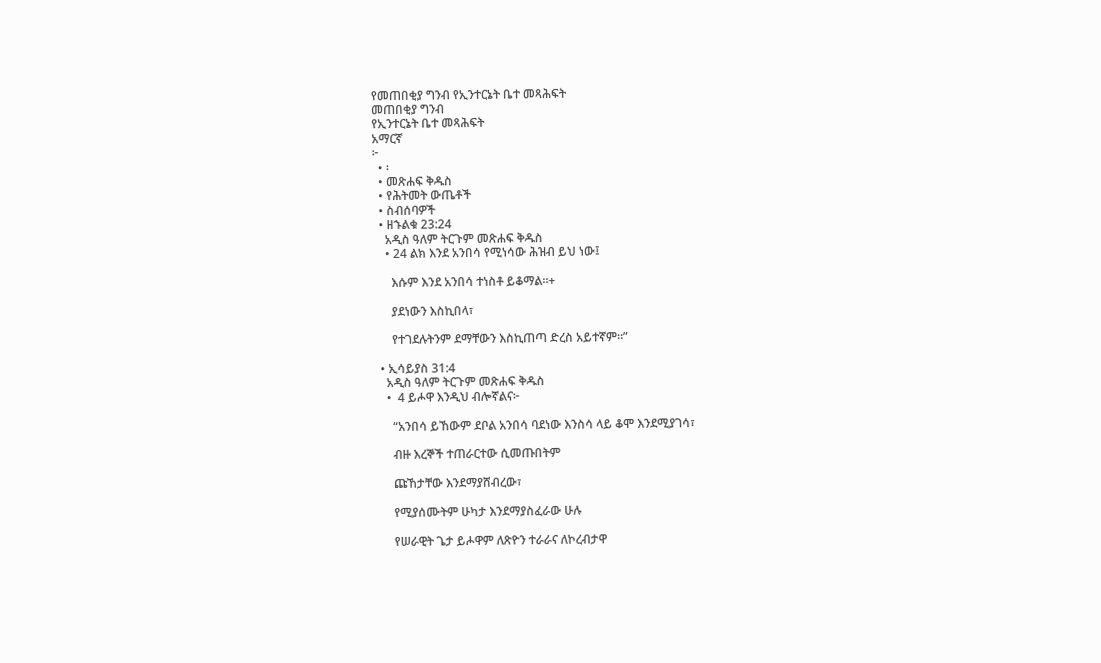የመጠበቂያ ግንብ የኢንተርኔት ቤተ መጻሕፍት
መጠበቂያ ግንብ
የኢንተርኔት ቤተ መጻሕፍት
አማርኛ
፦
  • ፡
  • መጽሐፍ ቅዱስ
  • የሕትመት ውጤቶች
  • ስብሰባዎች
  • ዘኁልቁ 23:24
    አዲስ ዓለም ትርጉም መጽሐፍ ቅዱስ
    • 24 ልክ እንደ አንበሳ የሚነሳው ሕዝብ ይህ ነው፤

      እሱም እንደ አንበሳ ተነስቶ ይቆማል።+

      ያደነውን እስኪበላ፣

      የተገደሉትንም ደማቸውን እስኪጠጣ ድረስ አይተኛም።”

  • ኢሳይያስ 31:4
    አዲስ ዓለም ትርጉም መጽሐፍ ቅዱስ
    •  4 ይሖዋ እንዲህ ብሎኛልና፦

      “አንበሳ ይኸውም ደቦል አንበሳ ባደነው እንስሳ ላይ ቆሞ እንደሚያገሳ፣

      ብዙ እረኞች ተጠራርተው ሲመጡበትም

      ጩኸታቸው እንደማያሸብረው፣

      የሚያሰሙትም ሁካታ እንደማያስፈራው ሁሉ

      የሠራዊት ጌታ ይሖዋም ለጽዮን ተራራና ለኮረብታዋ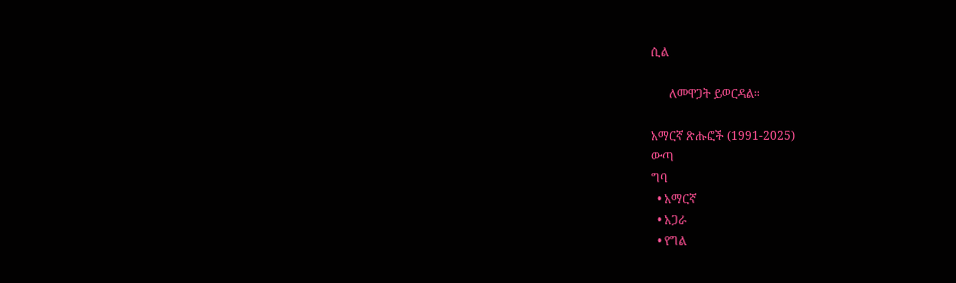ሲል

      ለመዋጋት ይወርዳል።

አማርኛ ጽሑፎች (1991-2025)
ውጣ
ግባ
  • አማርኛ
  • አጋራ
  • የግል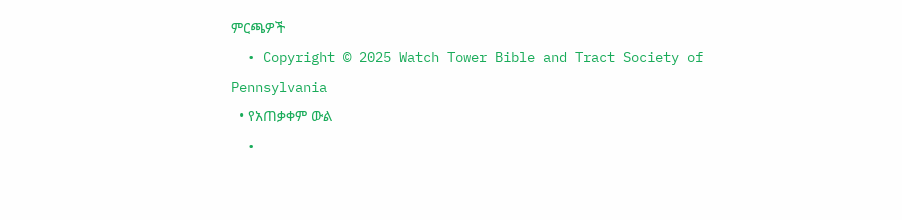ምርጫዎች
  • Copyright © 2025 Watch Tower Bible and Tract Society of Pennsylvania
  • የአጠቃቀም ውል
  •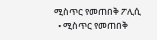ሚስጥር የመጠበቅ ፖሊሲ
  • ሚስጥር የመጠበቅ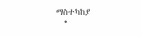ማስተካከያ
  •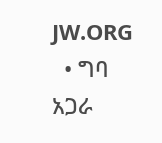JW.ORG
  • ግባ
አጋራ